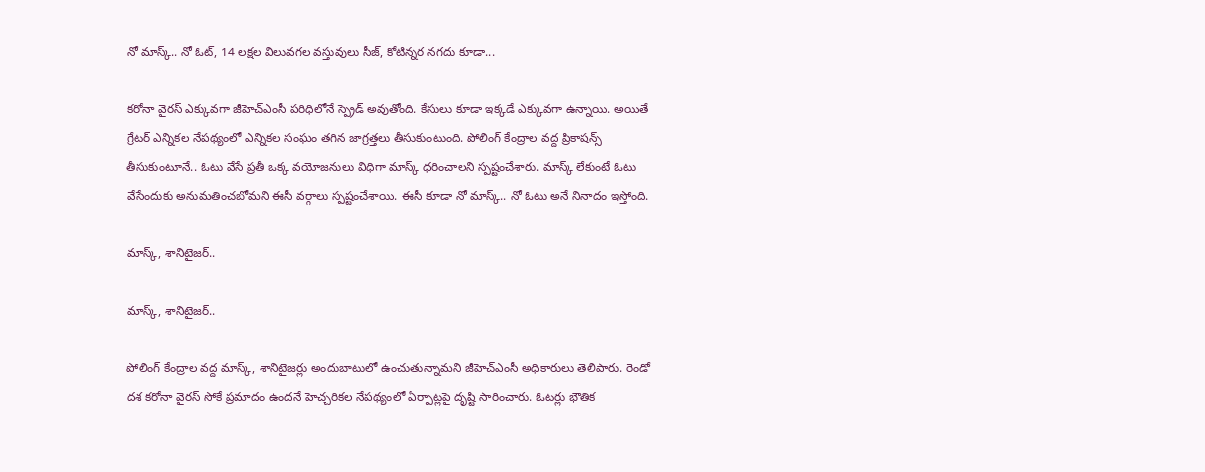నో మాస్క్.. నో ఓట్, 14 లక్షల విలువగల వస్తువులు సీజ్, కోటిన్నర నగదు కూడా...

కరోనా వైరస్ ఎక్కువగా జీహెచ్ఎంసీ పరిధిలోనే స్ప్రెడ్ అవుతోంది. కేసులు కూడా ఇక్కడే ఎక్కువగా ఉన్నాయి. అయితే గ్రేటర్ ఎన్నికల నేపథ్యంలో ఎన్నికల సంఘం తగిన జాగ్రత్తలు తీసుకుంటుంది. పోలింగ్ కేంద్రాల వద్ద ప్రికాషన్స్ తీసుకుంటూనే.. ఓటు వేసే ప్రతీ ఒక్క వయోజనులు విధిగా మాస్క్ ధరించాలని స్పష్టంచేశారు. మాస్క్ లేకుంటే ఓటు వేసేందుకు అనుమతించబోమని ఈసీ వర్గాలు స్పష్టంచేశాయి. ఈసీ కూడా నో మాస్క్.. నో ఓటు అనే నినాదం ఇస్తోంది.

మాస్క్, శానిటైజర్..

మాస్క్, శానిటైజర్..

పోలింగ్‌ కేంద్రాల వద్ద మాస్క్‌, శానిటైజర్లు అందుబాటులో ఉంచుతున్నామని జీహెచ్‌ఎంసీ అధికారులు తెలిపారు. రెండో దశ కరోనా వైరస్ సోకే ప్రమాదం ఉందనే హెచ్చరికల నేపథ్యంలో ఏర్పాట్లపై దృష్టి సారించారు. ఓటర్లు భౌతిక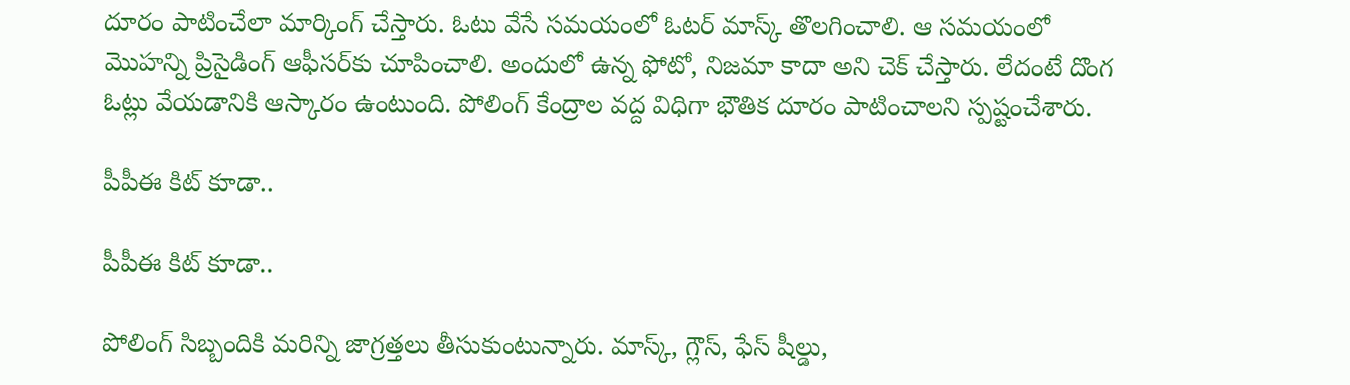దూరం పాటించేలా మార్కింగ్‌ చేస్తారు. ఓటు వేసే సమయంలో ఓటర్‌ మాస్క్‌ తొలగించాలి. ఆ సమయంలో మొహన్ని ప్రిసైడింగ్‌ ఆఫీసర్‌కు చూపించాలి. అందులో ఉన్న ఫోటో, నిజమా కాదా అని చెక్ చేస్తారు. లేదంటే దొంగ ఓట్లు వేయడానికి ఆస్కారం ఉంటుంది. పోలింగ్‌ కేంద్రాల వద్ద విధిగా భౌతిక దూరం పాటించాలని స్పష్టంచేశారు.

పీపీఈ కిట్ కూడా..

పీపీఈ కిట్ కూడా..

పోలింగ్‌ సిబ్బందికి మరిన్ని జాగ్రత్తలు తీసుకుంటున్నారు. మాస్క్‌, గ్లౌస్‌, ఫేస్‌ షీల్డు,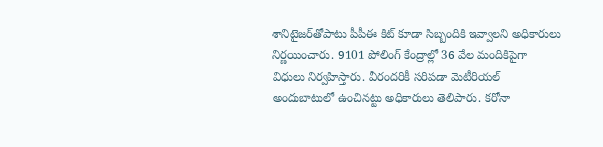శానిటైజర్‌తోపాటు పీపీఈ కిట్‌ కూడా సిబ్బందికి ఇవ్వాలని అధికారులు నిర్ణయించారు. 9101 పోలింగ్‌ కేంద్రాల్లో 36 వేల మందికిపైగా విధులు నిర్వహిస్తారు. వీరందరికీ సరిపడా మెటీరియల్‌ అందుబాటులో ఉంచినట్టు అధికారులు తెలిపారు. కరోనా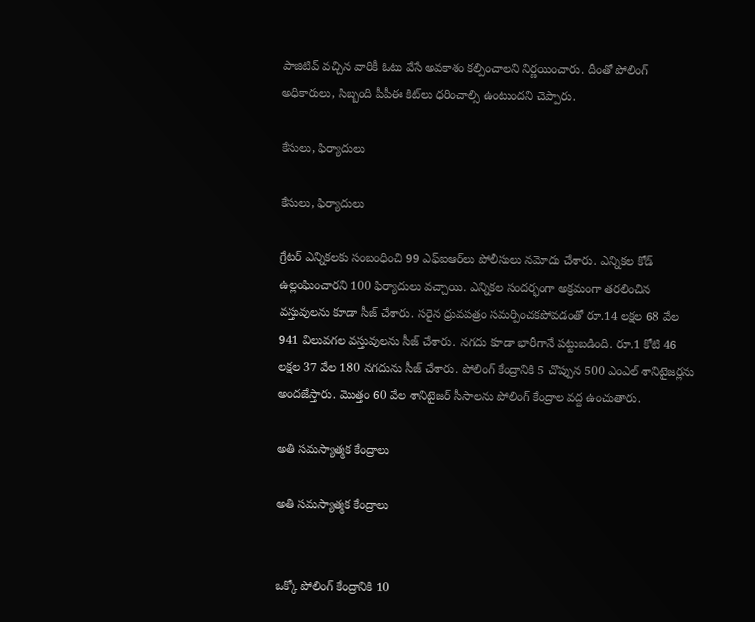పాజిటివ్ వచ్చిన వారికీ ఓటు వేసే అవకాశం కల్పించాలని నిర్ణయించారు. దీంతో పోలింగ్‌ అధికారులు, సిబ్బంది పీపీఈ కిట్‌లు ధరించాల్సి ఉంటుందని చెప్పారు.

కేసులు, ఫిర్యాదులు

కేసులు, ఫిర్యాదులు

గ్రేటర్ ఎన్నికలకు సంబంధించి 99 ఎఫ్ఐఆర్‌లు పోలీసులు నమోదు చేశారు. ఎన్నికల కోడ్‌ ఉల్లంఘించారని 100 ఫిర్యాదులు వచ్చాయి. ఎన్నికల సందర్భంగా అక్రమంగా తరలించిన వస్తువులను కూడా సీజ్ చేశారు. సరైన ధ్రువపత్రం సమర్పించకపోవడంతో రూ.14 లక్షల 68 వేల 941 విలువగల వస్తువులను సీజ్ చేశారు. నగదు కూడా భారీగానే పట్టుబడింది. రూ.1 కోటి 46 లక్షల 37 వేల 180 నగదును సీజ్ చేశారు. పోలింగ్ కేంద్రానికి 5 చొప్పున 500 ఎంఎల్ శానిటైజర్లను అందజేస్తారు. మొత్తం 60 వేల శానిటైజర్ సీసాలను పోలింగ్ కేంద్రాల వద్ద ఉంచుతారు.

అతి సమస్యాత్మక కేంద్రాలు

అతి సమస్యాత్మక కేంద్రాలు


ఒక్కో పోలింగ్ కేంద్రానికి 10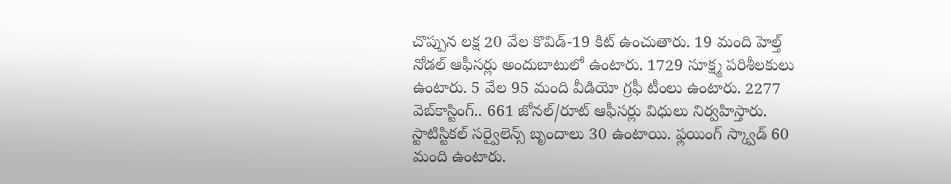చొప్పున లక్ష 20 వేల కొవిడ్-19 కిట్ ఉంచుతారు. 19 మంది హెల్త్‌ నోడల్‌ ఆఫీసర్లు అందుబాటులో ఉంటారు. 1729 సూక్ష్మ పరిశీలకులు ఉంటారు. 5 వేల 95 మంది వీడియో గ్రఫీ టీంలు ఉంటారు. 2277 వెబ్‌కాస్టింగ్‌.. 661 జోనల్‌/రూట్‌ ఆఫీసర్లు విధులు నిర్వహిస్తారు. స్టాటిస్టికల్‌ సర్వైలెన్స్‌ బృందాలు 30 ఉంటాయి. ఫ్లయింగ్‌ స్క్వాడ్‌ 60 మంది ఉంటారు.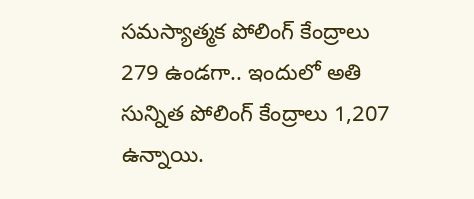సమస్యాత్మక పోలింగ్‌ కేంద్రాలు 279 ఉండగా.. ఇందులో అతి సున్నిత పోలింగ్‌ కేంద్రాలు 1,207 ఉన్నాయి.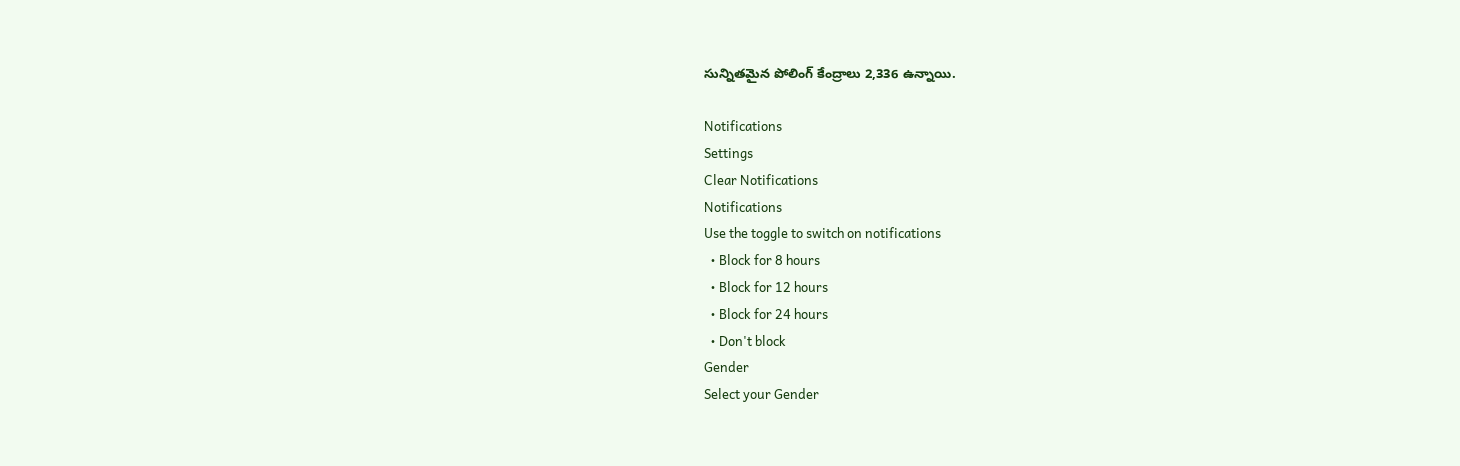సున్నితమైన పోలింగ్‌ కేంద్రాలు 2,336 ఉన్నాయి.

Notifications
Settings
Clear Notifications
Notifications
Use the toggle to switch on notifications
  • Block for 8 hours
  • Block for 12 hours
  • Block for 24 hours
  • Don't block
Gender
Select your Gender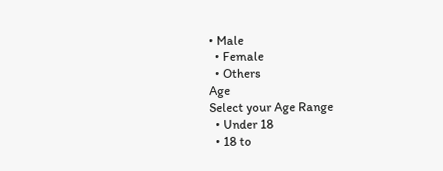• Male
  • Female
  • Others
Age
Select your Age Range
  • Under 18
  • 18 to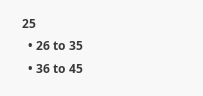25
  • 26 to 35
  • 36 to 45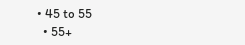• 45 to 55
  • 55+